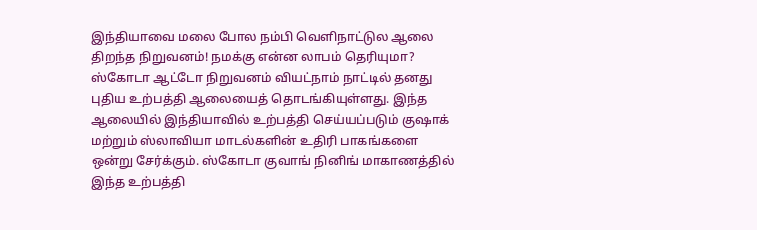இந்தியாவை மலை போல நம்பி வெளிநாட்டுல ஆலை திறந்த நிறுவனம்! நமக்கு என்ன லாபம் தெரியுமா?
ஸ்கோடா ஆட்டோ நிறுவனம் வியட்நாம் நாட்டில் தனது புதிய உற்பத்தி ஆலையைத் தொடங்கியுள்ளது. இந்த ஆலையில் இந்தியாவில் உற்பத்தி செய்யப்படும் குஷாக் மற்றும் ஸ்லாவியா மாடல்களின் உதிரி பாகங்களை ஒன்று சேர்க்கும். ஸ்கோடா குவாங் நினிங் மாகாணத்தில் இந்த உற்பத்தி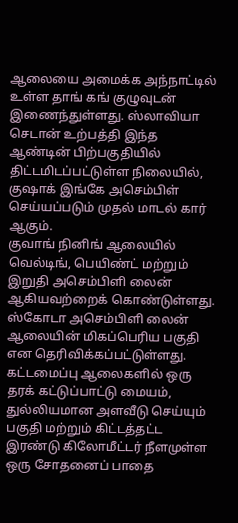ஆலையை அமைக்க அந்நாட்டில் உள்ள தாங் கங் குழுவுடன் இணைந்துள்ளது. ஸ்லாவியா செடான் உற்பத்தி இந்த ஆண்டின் பிற்பகுதியில் திட்டமிடப்பட்டுள்ள நிலையில், குஷாக் இங்கே அசெம்பிள் செய்யப்படும் முதல் மாடல் கார் ஆகும்.
குவாங் நினிங் ஆலையில் வெல்டிங், பெயிண்ட் மற்றும் இறுதி அசெம்பிளி லைன் ஆகியவற்றைக் கொண்டுள்ளது. ஸ்கோடா அசெம்பிளி லைன் ஆலையின் மிகப்பெரிய பகுதி என தெரிவிக்கப்பட்டுள்ளது. கட்டமைப்பு ஆலைகளில் ஒரு தரக் கட்டுப்பாட்டு மையம், துல்லியமான அளவீடு செய்யும் பகுதி மற்றும் கிட்டத்தட்ட இரண்டு கிலோமீட்டர் நீளமுள்ள ஒரு சோதனைப் பாதை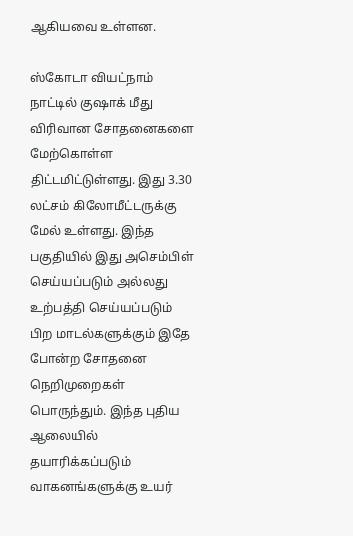ஆகியவை உள்ளன.

ஸ்கோடா வியட்நாம் நாட்டில் குஷாக் மீது விரிவான சோதனைகளை மேற்கொள்ள திட்டமிட்டுள்ளது. இது 3.30 லட்சம் கிலோமீட்டருக்கு மேல் உள்ளது. இந்த பகுதியில் இது அசெம்பிள் செய்யப்படும் அல்லது உற்பத்தி செய்யப்படும் பிற மாடல்களுக்கும் இதே போன்ற சோதனை நெறிமுறைகள் பொருந்தும். இந்த புதிய ஆலையில் தயாரிக்கப்படும் வாகனங்களுக்கு உயர்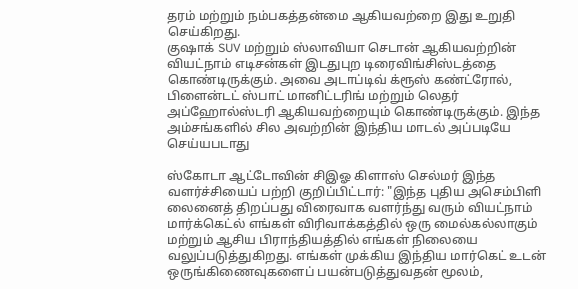தரம் மற்றும் நம்பகத்தன்மை ஆகியவற்றை இது உறுதி செய்கிறது.
குஷாக் SUV மற்றும் ஸ்லாவியா செடான் ஆகியவற்றின் வியட்நாம் எடிசன்கள் இடதுபுற டிரைவிங்சிஸ்டத்தை கொண்டிருக்கும். அவை அடாப்டிவ் க்ரூஸ் கண்ட்ரோல், பிளைன்டட் ஸ்பாட் மானிட்டரிங் மற்றும் லெதர் அப்ஹோல்ஸ்டரி ஆகியவற்றையும் கொண்டிருக்கும். இந்த அம்சங்களில் சில அவற்றின் இந்திய மாடல் அப்படியே செய்யபடாது

ஸ்கோடா ஆட்டோவின் சிஇஓ கிளாஸ் செல்மர் இந்த வளர்ச்சியைப் பற்றி குறிப்பிட்டார்: "இந்த புதிய அசெம்பிளி லைனைத் திறப்பது விரைவாக வளர்ந்து வரும் வியட்நாம் மார்க்கெட்ல் எங்கள் விரிவாக்கத்தில் ஒரு மைல்கல்லாகும் மற்றும் ஆசிய பிராந்தியத்தில் எங்கள் நிலையை வலுப்படுத்துகிறது. எங்கள் முக்கிய இந்திய மார்கெட் உடன் ஒருங்கிணைவுகளைப் பயன்படுத்துவதன் மூலம்,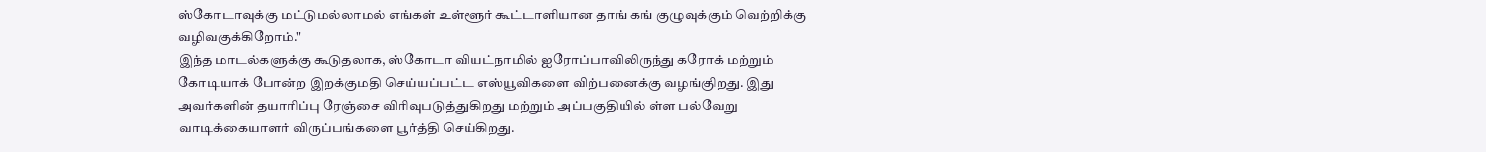ஸ்கோடாவுக்கு மட்டுமல்லாமல் எங்கள் உள்ளூர் கூட்டாளியான தாங் கங் குழுவுக்கும் வெற்றிக்கு வழிவகுக்கிறோம்."
இந்த மாடல்களுக்கு கூடுதலாக, ஸ்கோடா வியட்நாமில் ஐரோப்பாவிலிருந்து கரோக் மற்றும் கோடியாக் போன்ற இறக்குமதி செய்யப்பட்ட எஸ்யூவிகளை விற்பனைக்கு வழங்குிறது. இது அவர்களின் தயாரிப்பு ரேஞ்சை விரிவுபடுத்துகிறது மற்றும் அப்பகுதியில் ள்ள பல்வேறு வாடிக்கையாளர் விருப்பங்களை பூர்த்தி செய்கிறது.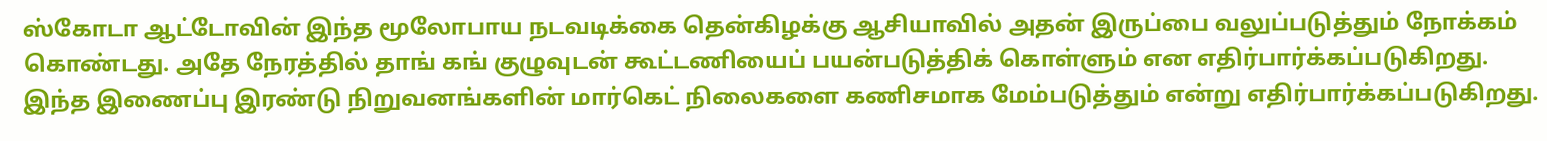ஸ்கோடா ஆட்டோவின் இந்த மூலோபாய நடவடிக்கை தென்கிழக்கு ஆசியாவில் அதன் இருப்பை வலுப்படுத்தும் நோக்கம் கொண்டது. அதே நேரத்தில் தாங் கங் குழுவுடன் கூட்டணியைப் பயன்படுத்திக் கொள்ளும் என எதிர்பார்க்கப்படுகிறது. இந்த இணைப்பு இரண்டு நிறுவனங்களின் மார்கெட் நிலைகளை கணிசமாக மேம்படுத்தும் என்று எதிர்பார்க்கப்படுகிறது.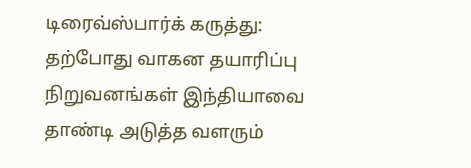டிரைவ்ஸ்பார்க் கருத்து: தற்போது வாகன தயாரிப்பு நிறுவனங்கள் இந்தியாவை தாண்டி அடுத்த வளரும்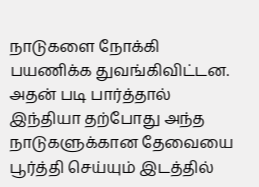நாடுகளை நோக்கி பயணிக்க துவங்கிவிட்டன. அதன் படி பார்த்தால் இந்தியா தற்போது அந்த நாடுகளுக்கான தேவையை பூர்த்தி செய்யும் இடத்தில்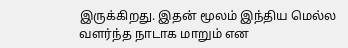இருக்கிறது. இதன் மூலம் இந்திய மெல்ல வளர்ந்த நாடாக மாறும் என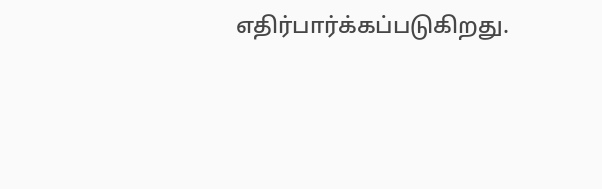எதிர்பார்க்கப்படுகிறது.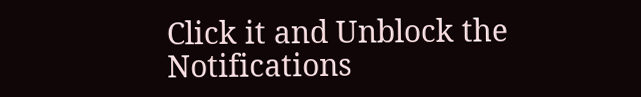Click it and Unblock the Notifications